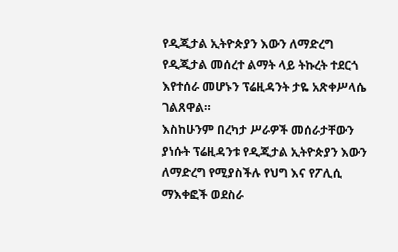የዲጂታል ኢትዮጵያን እውን ለማድረግ የዲጂታል መሰረተ ልማት ላይ ትኩረት ተደርጎ እየተሰራ መሆኑን ፕሬዚዳንት ታዬ አጽቀሥላሴ ገልጸዋል።
እስከሁንም በረካታ ሥራዎች መሰራታቸውን ያነሱት ፕሬዚዳንቱ የዲጂታል ኢትዮጵያን እውን ለማድረግ የሚያስችሉ የህግ እና የፖሊሲ ማእቀፎች ወደስራ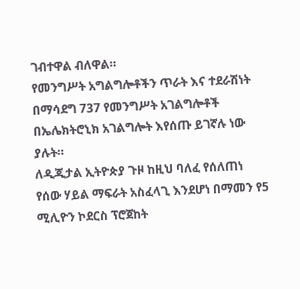ገብተዋል ብለዋል።
የመንግሥት አግልግሎቶችን ጥራት እና ተደራሽነት በማሳደግ 737 የመንግሥት አገልግሎቶች በኤሌክትሮኒክ አገልግሎት እየሰጡ ይገኛሉ ነው ያሉት።
ለዲጂታል ኢትዮጵያ ጉዞ ከዚህ ባለፈ የሰለጠነ የሰው ሃይል ማፍራት አስፈላጊ እንደሆነ በማመን የ5 ሚሊዮን ኮደርስ ፕሮጀከት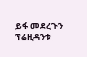ይፋ መደረጉን ፕሬዚዳንቱ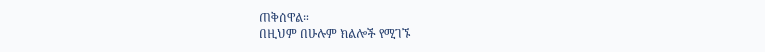ጠቅሰዋል።
በዚህም በሁሉም ክልሎች የሚገኙ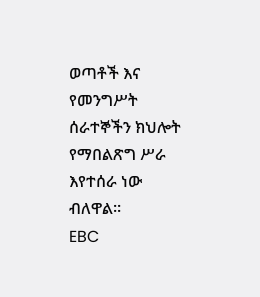ወጣቶች እና የመንግሥት ሰራተኞችን ክህሎት የማበልጽግ ሥራ እየተሰራ ነው ብለዋል።
EBC